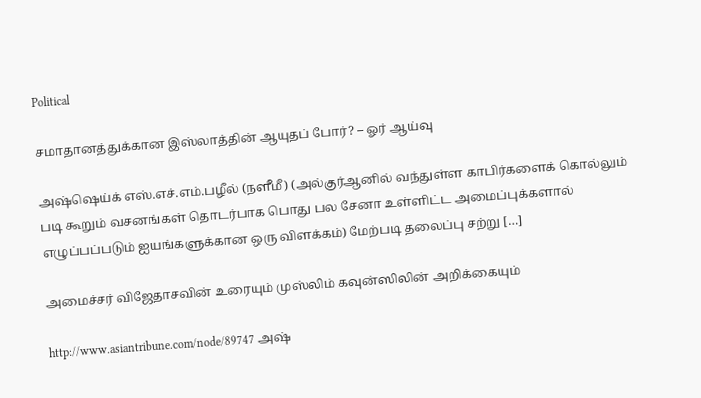Political

சமாதானத்துக்கான இஸ்லாத்தின் ஆயுதப் போர்? – ஓர் ஆய்வு

அஷ்ஷெய்க் எஸ்.எச்.எம்.பழீல் (நளீமீ) (அல்குர்ஆனில் வந்துள்ள காபிர்களைக் கொல்லும் படி கூறும் வசனங்கள் தொடர்பாக பொது பல சேனா உள்ளிட்ட அமைப்புக்களால் எழுப்பப்படும் ஐயங்களுக்கான ஒரு விளக்கம்) மேற்படி தலைப்பு சற்று […]

அமைச்சர் விஜேதாசவின் உரையும் முஸ்லிம் கவுன்ஸிலின் அறிக்கையும்

http://www.asiantribune.com/node/89747 அஷ்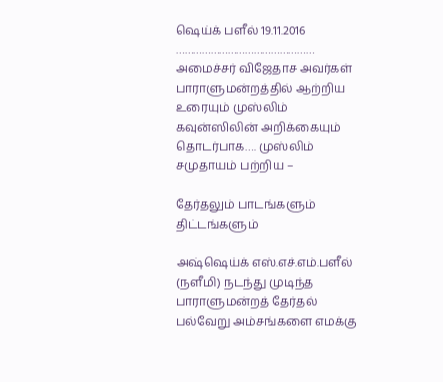ஷெய்க் பளீல் 19.11.2016 ………………………………………… அமைச்சர் விஜேதாச அவர்கள் பாராளுமன்றத்தில் ஆற்றிய உரையும் முஸ்லிம் கவுன்ஸிலின் அறிக்கையும் தொடர்பாக…. முஸ்லிம் சமுதாயம் பற்றிய –

தேர்தலும் பாடங்களும் திட்டங்களும்

அஷ்ஷெய்க் எஸ்.எச்.எம்.பளீல் (நளீமி) நடந்து முடிந்த பாராளுமன்றத் தேர்தல் பல்வேறு அம்சங்களை எமக்கு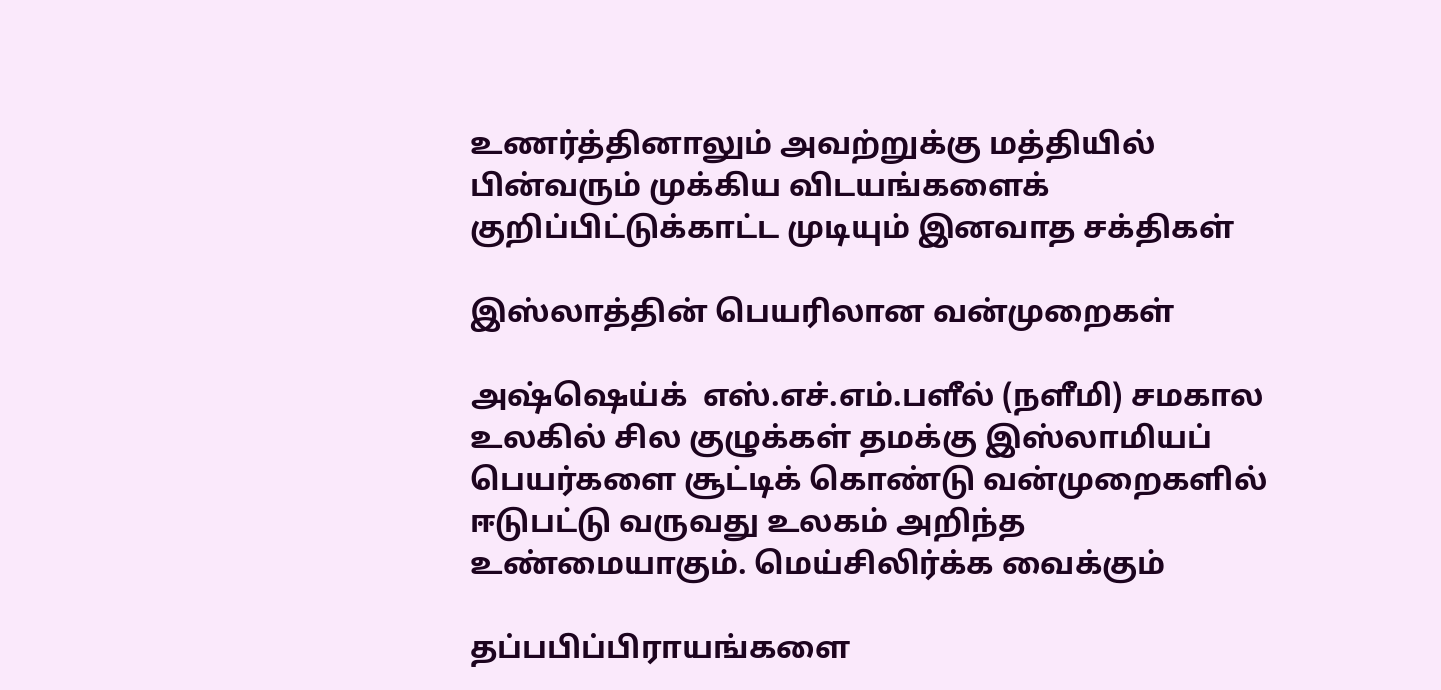உணர்த்தினாலும் அவற்றுக்கு மத்தியில் பின்வரும் முக்கிய விடயங்களைக் குறிப்பிட்டுக்காட்ட முடியும் இனவாத சக்திகள்

இஸ்லாத்தின் பெயரிலான வன்முறைகள்

அஷ்ஷெய்க்  எஸ்.எச்.எம்.பளீல் (நளீமி) சமகால உலகில் சில குழுக்கள் தமக்கு இஸ்லாமியப் பெயர்களை சூட்டிக் கொண்டு வன்முறைகளில் ஈடுபட்டு வருவது உலகம் அறிந்த உண்மையாகும். மெய்சிலிர்க்க வைக்கும்

தப்பபிப்பிராயங்களை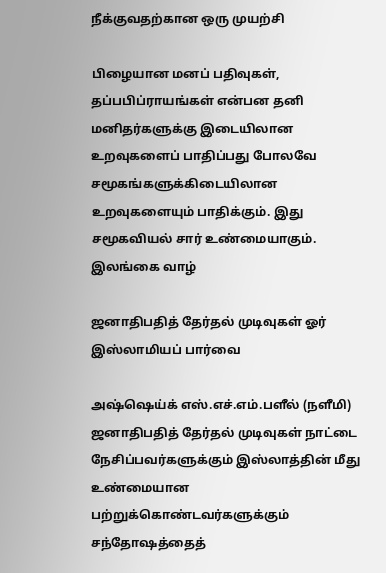நீக்குவதற்கான ஒரு முயற்சி

பிழையான மனப் பதிவுகள், தப்பபிப்ராயங்கள் என்பன தனி மனிதர்களுக்கு இடையிலான உறவுகளைப் பாதிப்பது போலவே சமூகங்களுக்கிடையிலான உறவுகளையும் பாதிக்கும். இது சமூகவியல் சார் உண்மையாகும். இலங்கை வாழ்

ஜனாதிபதித் தேர்தல் முடிவுகள் ஓர் இஸ்லாமியப் பார்வை

அஷ்ஷெய்க் எஸ்.எச்.எம்.பளீல் (நளீமி) ஜனாதிபதித் தேர்தல் முடிவுகள் நாட்டை நேசிப்பவர்களுக்கும் இஸ்லாத்தின் மீது உண்மையான பற்றுக்கொண்டவர்களுக்கும் சந்தோஷத்தைத்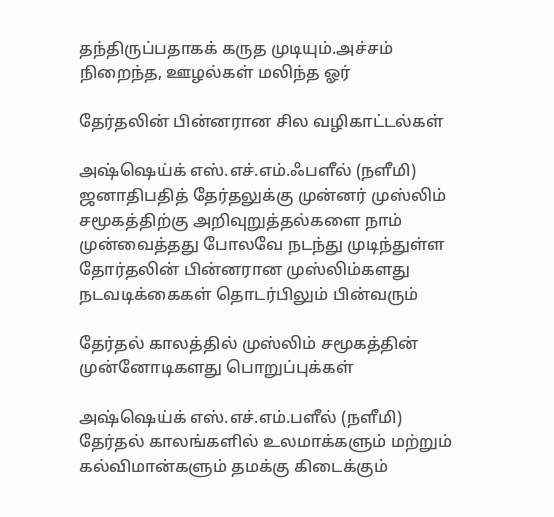தந்திருப்பதாகக் கருத முடியும்.அச்சம் நிறைந்த, ஊழல்கள் மலிந்த ஓர்

தேர்தலின் பின்னரான சில வழிகாட்டல்கள்

அஷ்ஷெய்க் எஸ்.எச்.எம்.ஃபளீல் (நளீமி) ஜனாதிபதித் தேர்தலுக்கு முன்னர் முஸ்லிம் சமூகத்திற்கு அறிவுறுத்தல்களை நாம் முன்வைத்தது போலவே நடந்து முடிந்துள்ள தோர்தலின் பின்னரான முஸ்லிம்களது நடவடிக்கைகள் தொடர்பிலும் பின்வரும்

தேர்தல் காலத்தில் முஸ்லிம் சமூகத்தின் முன்னோடிகளது பொறுப்புக்கள்

அஷ்ஷெய்க் எஸ்.எச்.எம்.பளீல் (நளீமி) தேர்தல் காலங்களில் உலமாக்களும் மற்றும் கல்விமான்களும் தமக்கு கிடைக்கும்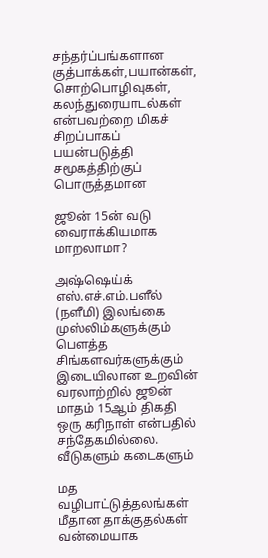சந்தர்ப்பங்களான குத்பாக்கள்,பயான்கள், சொற்பொழிவுகள், கலந்துரையாடல்கள் என்பவற்றை மிகச் சிறப்பாகப் பயன்படுத்தி சமூகத்திற்குப் பொருத்தமான

ஜூன் 15ன் வடு வைராக்கியமாக மாறலாமா?

அஷ்ஷெய்க் எஸ்.எச்.எம்.பளீல் (நளீமி) இலங்கை முஸ்லிம்களுக்கும் பௌத்த சிங்களவர்களுக்கும் இடையிலான உறவின் வரலாற்றில் ஜூன் மாதம் 15ஆம் திகதி ஒரு கரிநாள் என்பதில் சந்தேகமில்லை. வீடுகளும் கடைகளும்

மத வழிபாட்டுத்தலங்கள் மீதான தாக்குதல்கள் வன்மையாக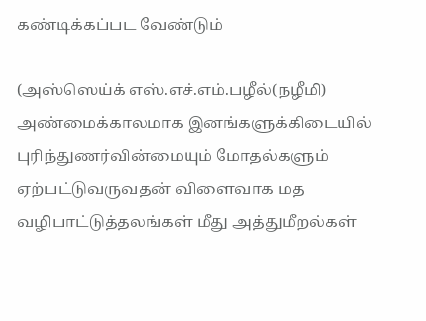கண்டிக்கப்பட வேண்டும்

(அஸ்ஸெய்க் எஸ்.எச்.எம்.பழீல்(நழீமி) அண்மைக்காலமாக இனங்களுக்கிடையில் புரிந்துணர்வின்மையும் மோதல்களும் ஏற்பட்டுவருவதன் விளைவாக மத வழிபாட்டுத்தலங்கள் மீது அத்துமீறல்கள்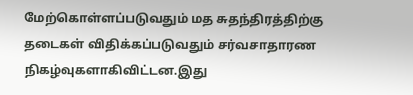மேற்கொள்ளப்படுவதும் மத சுதந்திரத்திற்கு தடைகள் விதிக்கப்படுவதும் சர்வசாதாரண நிகழ்வுகளாகிவிட்டன.இது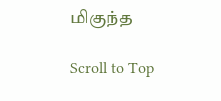மிகுந்த

Scroll to Top